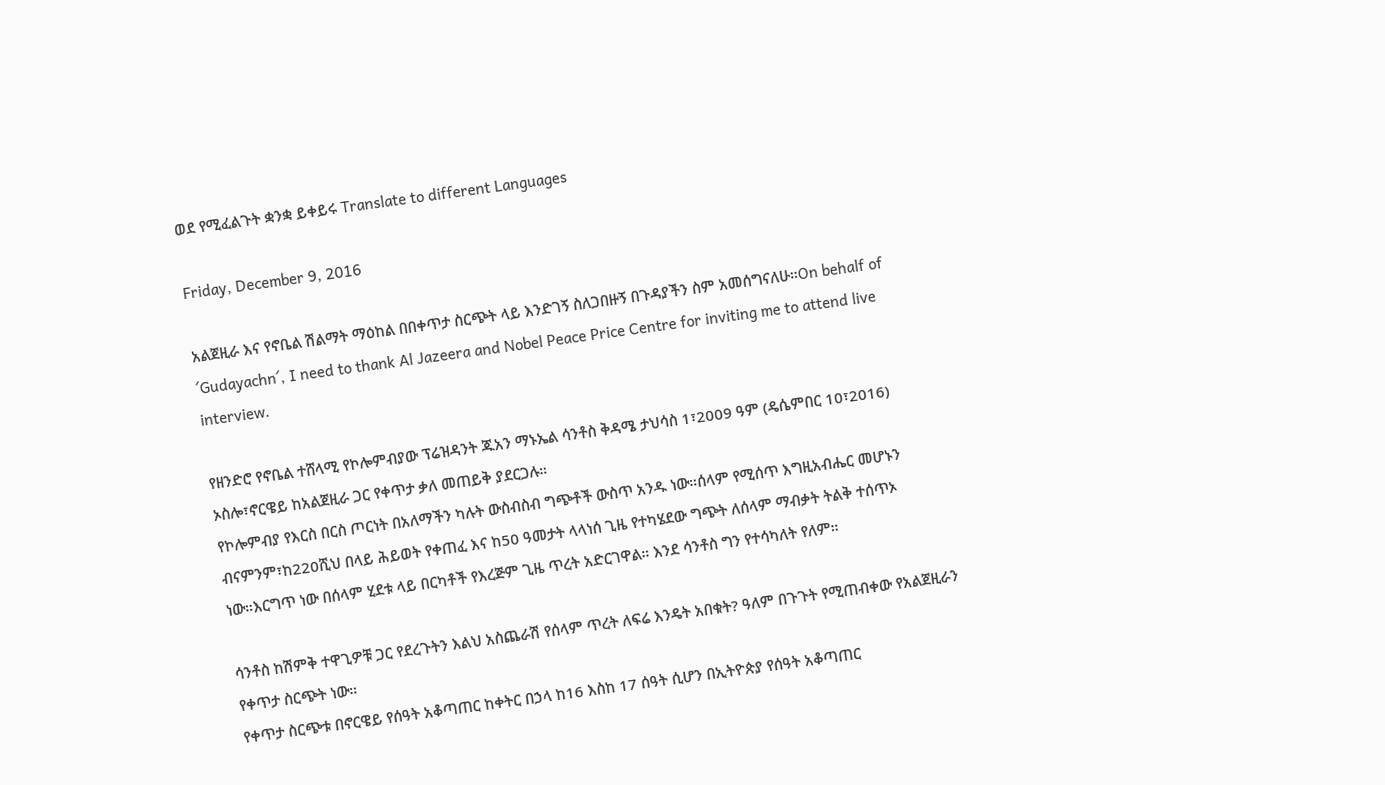ወደ የሚፈልጉት ቋንቋ ይቀይሩ Translate to different Languages

Friday, December 9, 2016

አልጀዚራ እና የኖቤል ሽልማት ማዕከል በበቀጥታ ስርጭት ላይ እንድገኝ ስለጋበዙኝ በጉዳያችን ስም አመሰግናለሁ።On behalf of ´Gudayachn´, I need to thank Al Jazeera and Nobel Peace Price Centre for inviting me to attend live interview.

የዘንድሮ የኖቤል ተሸላሚ የኮሎምብያው ፕሬዝዳንት ጁአን ማኑኤል ሳንቶስ ቅዳሜ ታህሳስ 1፣2009 ዓም (ዴሴምበር 10፣2016) ኦስሎ፣ኖርዌይ ከአልጀዚራ ጋር የቀጥታ ቃለ መጠይቅ ያደርጋሉ።
የኮሎምብያ የእርስ በርስ ጦርነት በአለማችን ካሉት ውስብስብ ግጭቶች ውስጥ አንዱ ነው።ሰላም የሚሰጥ እግዚአብሔር መሆኑን ብናምንም፣ከ220ሺህ በላይ ሕይወት የቀጠፈ እና ከ50 ዓመታት ላላነሰ ጊዜ የተካሄደው ግጭት ለሰላም ማብቃት ትልቅ ተሰጥኦ ነው።እርግጥ ነው በሰላም ሂደቱ ላይ በርካቶች የእረጅም ጊዜ ጥረት አድርገዋል። እንደ ሳንቶስ ግን የተሳካለት የለም።

ሳንቶስ ከሽምቅ ተዋጊዎቹ ጋር የደረጉትን እልህ አስጨራሽ የሰላም ጥረት ለፍሬ እንዴት አበቁት? ዓለም በጉጉት የሚጠብቀው የአልጀዚራን የቀጥታ ስርጭት ነው።
የቀጥታ ስርጭቱ በኖርዌይ የሰዓት አቆጣጠር ከቀትር በኃላ ከ16 እስከ 17 ሰዓት ሲሆን በኢትዮጵያ የሰዓት አቆጣጠር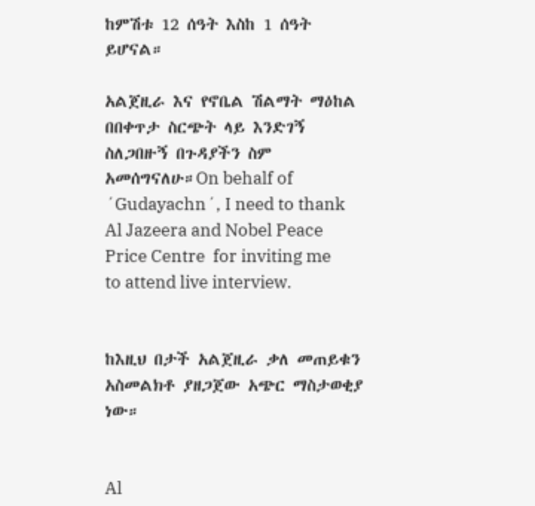ከምሽቱ 12 ሰዓት እስከ 1 ሰዓት ይሆናል።

አልጀዚራ እና የኖቤል ሽልማት ማዕከል በበቀጥታ ስርጭት ላይ እንድገኝ ስለጋበዙኝ በጉዳያችን ስም አመሰግናለሁ።On behalf of ´Gudayachn´, I need to thank  Al Jazeera and Nobel Peace Price Centre  for inviting me to attend live interview.


ከእዚህ በታች አልጀዚራ ቃለ መጠይቁን አስመልክቶ ያዘጋጀው አጭር ማስታወቂያ ነው።


Al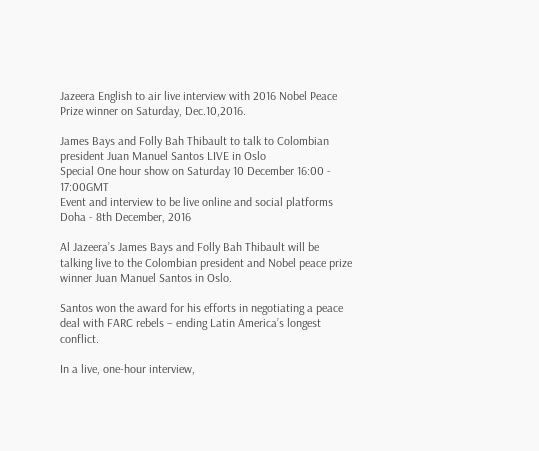Jazeera English to air live interview with 2016 Nobel Peace Prize winner on Saturday, Dec.10,2016.

James Bays and Folly Bah Thibault to talk to Colombian president Juan Manuel Santos LIVE in Oslo
Special One hour show on Saturday 10 December 16:00 - 17:00GMT
Event and interview to be live online and social platforms
Doha - 8th December, 2016

Al Jazeera’s James Bays and Folly Bah Thibault will be talking live to the Colombian president and Nobel peace prize winner Juan Manuel Santos in Oslo.

Santos won the award for his efforts in negotiating a peace deal with FARC rebels – ending Latin America’s longest conflict.

In a live, one-hour interview,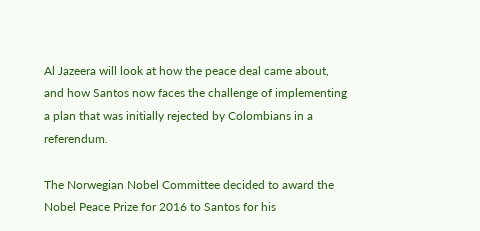Al Jazeera will look at how the peace deal came about, and how Santos now faces the challenge of implementing a plan that was initially rejected by Colombians in a referendum.

The Norwegian Nobel Committee decided to award the Nobel Peace Prize for 2016 to Santos for his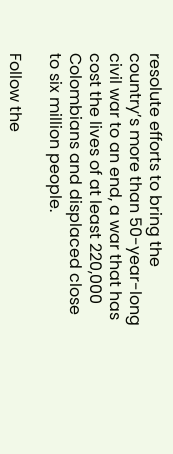resolute efforts to bring the country’s more than 50-year-long civil war to an end, a war that has cost the lives of at least 220,000 Colombians and displaced close to six million people.

Follow the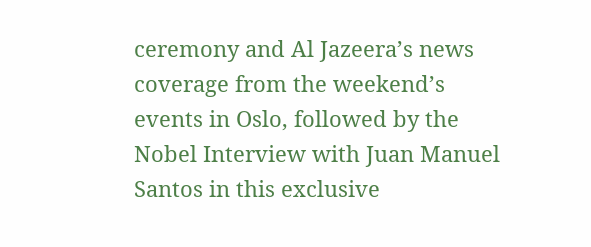ceremony and Al Jazeera’s news coverage from the weekend’s events in Oslo, followed by the Nobel Interview with Juan Manuel Santos in this exclusive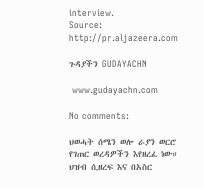interview.
Source: http://pr.aljazeera.com

ጉዳያችን GUDAYACHN

 www.gudayachn.com

No comments:

ህወሓት ሰሜን ወሎ ራያን ወርሮ የገጠር ወረዳዎችን እየዘረፈ ነው። ህዝብ ሲዘረፍ እና በአስር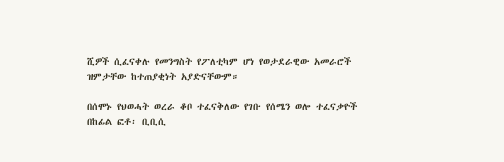ሺዎች ሲፈናቀሉ የመንግስት የፖለቲካም ሆነ የወታደራዊው አመራሮች ዝምታቸው ከተጠያቂነት አያድናቸውም።

በሰሞኑ የህወሓት ወረራ ቆቦ ተፈናቅለው የገቡ የሰሜን ወሎ ተፈናቃዮች  በከፊል ፎቶ፡ ቢቢሲ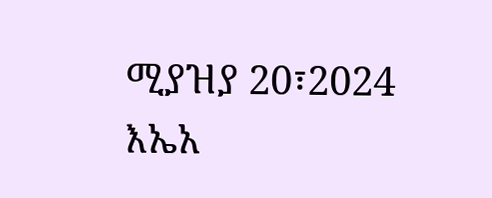ሚያዝያ 20፣2024 እኤአ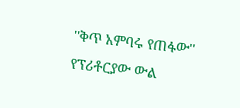''ቅጥ አምባሩ የጠፋው'' የፕሪቶርያው ውል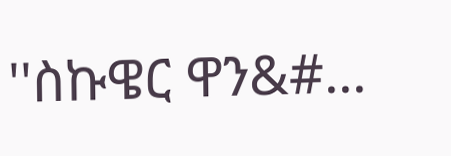''ስኩዌር ዋን&#...